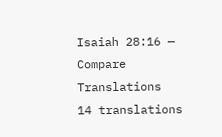Isaiah 28:16 — Compare Translations
14 translations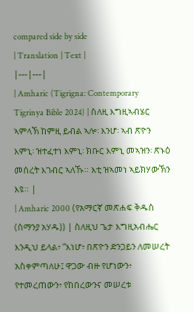compared side by side
| Translation | Text |
|---|---|
| Amharic (Tigrigna: Contemporary Tigrinya Bible 2024) | ስለዚ እግዚኣብሄር ኣምላኽ ከምዚ ይብል ኣሎ፡ እንሆ፡ ኣብ ጽዮን እምኒ፡ ዝተፈተነ እምኒ፡ ክቡር እምኒ መኣዝን፡ ጽኑዕ መሰረት እገብር ኣለኹ። እቲ ዝኣመነ ኣይክሃውኽን እዩ። |
| Amharic 2000 (የአማርኛ መጽሐፍ ቅዱስ (ሰማንያ አሃዱ)) | ስለዚህ ጌታ እግዚአብሔር እንዲህ ይላል፥ “እነሆ፥ በጽዮን ድንጋይን ለመሠረት አስቀምጣለሁ፤ ዋጋው ብዙ የሆነውን፥ የተመረጠውን፥ የከበረውንና መሠረቱ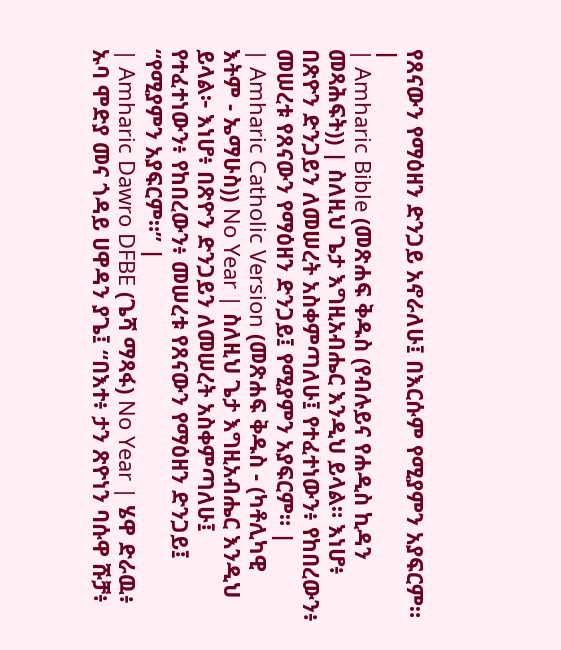የጸናውን የማዕዘን ድንጋይ አኖራለሁ፤ በእርሱም የሚያምን አያፍርም። |
| Amharic Bible (መጽሐፍ ቅዱስ (የብሉይና የሐዲስ ኪዳን መጻሕፍት)) | ስለዚህ ጌታ እግዚአብሔር እንዲህ ይላል። እነሆ፥ በጽዮን ድንጋይን ለመሠረት አስቀምጣለሁ፤ የተፈተነውን፥ የከበረውን፥ መሠረቱ የጸናውን የማዕዘን ድንጋይ፤ የሚያምን አያፍርም። |
| Amharic Catholic Version (መጽሐፍ ቅዱስ - (ካቶሊካዊ እትም - ኤማሁስ)) No Year | ስለዚህ ጌታ እግዚአብሔር እንዲህ ይላል፦ እነሆ፥ በጽዮን ድንጋይን ለመሠረት አስቀምጣለሁ፤ የተፈተነውን፥ የከበረውን፥ መሠረቱ የጸናውን የማዕዘን ድንጋይ፤ “የሚያምን አያፍርም።” |
| Amharic Dawro DFBE (ጌሻ ማጻፋ) No Year | ሄዋ ድራዉ፥ ኡባ ሞድያ መና ጎዳይ ሀዋዳን ያጌ፤ “በእተ፥ ታን ጽዮነን ባሱዋ ሹቻ፥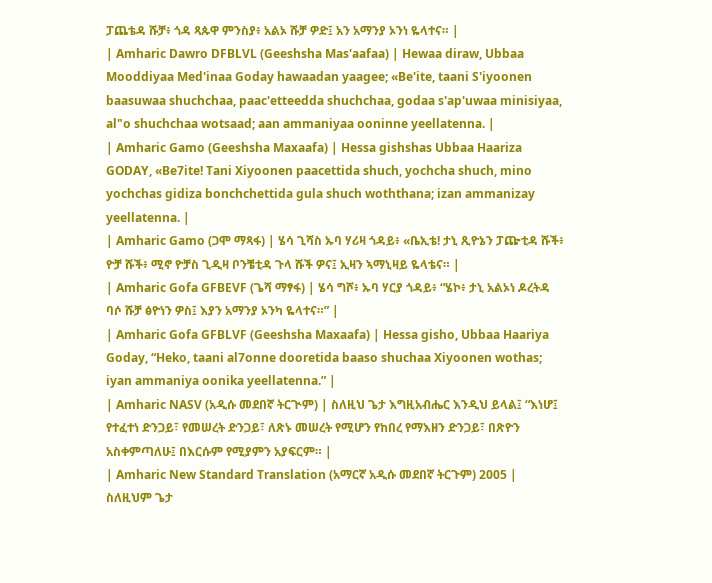ፓጨቴዳ ሹቻ፥ ጎዳ ጻጱዋ ምንስያ፥ አልኦ ሹቻ ዎድ፤ አን አማንያ ኦንነ ዬላተና። |
| Amharic Dawro DFBLVL (Geeshsha Mas'aafaa) | Hewaa diraw, Ubbaa Mooddiyaa Med'inaa Goday hawaadan yaagee; «Be'ite, taani S'iyoonen baasuwaa shuchchaa, paac'etteedda shuchchaa, godaa s'ap'uwaa minisiyaa, al"o shuchchaa wotsaad; aan ammaniyaa ooninne yeellatenna. |
| Amharic Gamo (Geeshsha Maxaafa) | Hessa gishshas Ubbaa Haariza GODAY, «Be7ite! Tani Xiyoonen paacettida shuch, yochcha shuch, mino yochchas gidiza bonchchettida gula shuch woththana; izan ammanizay yeellatenna. |
| Amharic Gamo (ጋሞ ማጻፋ) | ሄሳ ጊሻስ ኡባ ሃሪዛ ጎዳይ፥ «ቤኢቴ! ታኒ ጺዮኔን ፓጬቲዳ ሹች፥ ዮቻ ሹች፥ ሚኖ ዮቻስ ጊዲዛ ቦንቼቲዳ ጉላ ሹች ዎና፤ ኢዛን ኣማኒዛይ ዬላቴና። |
| Amharic Gofa GFBEVF (ጌሻ ማፃፋ) | ሄሳ ግሾ፥ ኡባ ሃርያ ጎዳይ፥ “ሄኮ፥ ታኒ አልኦነ ዶረትዳ ባሶ ሹቻ ፅዮነን ዎስ፤ እያን አማንያ ኦንካ ዬላተና።” |
| Amharic Gofa GFBLVF (Geeshsha Maxaafa) | Hessa gisho, Ubbaa Haariya Goday, “Heko, taani al7onne dooretida baaso shuchaa Xiyoonen wothas; iyan ammaniya oonika yeellatenna.” |
| Amharic NASV (አዲሱ መደበኛ ትርጒም) | ስለዚህ ጌታ እግዚአብሔር እንዲህ ይላል፤ “እነሆ፤ የተፈተነ ድንጋይ፣ የመሠረት ድንጋይ፣ ለጽኑ መሠረት የሚሆን የከበረ የማእዘን ድንጋይ፣ በጽዮን አስቀምጣለሁ፤ በእርሱም የሚያምን አያፍርም። |
| Amharic New Standard Translation (አማርኛ አዲሱ መደበኛ ትርጉም) 2005 | ስለዚህም ጌታ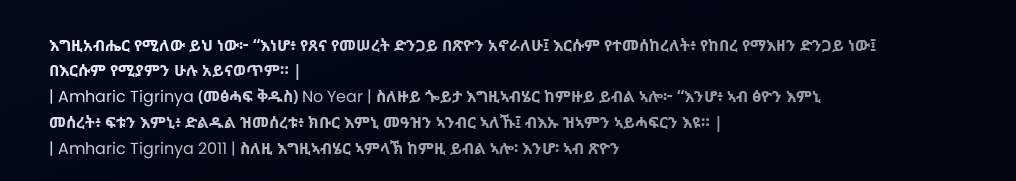እግዚአብሔር የሚለው ይህ ነው፦ “እነሆ፥ የጸና የመሠረት ድንጋይ በጽዮን አኖራለሁ፤ እርሱም የተመሰከረለት፥ የከበረ የማእዘን ድንጋይ ነው፤ በእርሱም የሚያምን ሁሉ አይናወጥም። |
| Amharic Tigrinya (መፅሓፍ ቅዱስ) No Year | ስለዙይ ጐይታ እግዚኣብሄር ከምዙይ ይብል ኣሎ፦ “እንሆ፥ ኣብ ፅዮን እምኒ መሰረት፥ ፍቱን እምኒ፥ ድልዱል ዝመሰረቱ፥ ክቡር እምኒ መዓዝን ኣንብር ኣለኹ፤ ብእኡ ዝኣምን ኣይሓፍርን እዩ። |
| Amharic Tigrinya 2011 | ስለዚ እግዚኣብሄር ኣምላኽ ከምዚ ይብል ኣሎ፡ እንሆ፡ ኣብ ጽዮን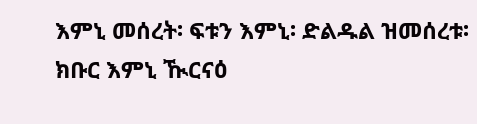እምኒ መሰረት፡ ፍቱን እምኒ፡ ድልዱል ዝመሰረቱ፡ ክቡር እምኒ ዂርናዕ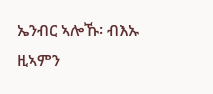ኤንብር ኣሎኹ፡ ብእኡ ዚኣምን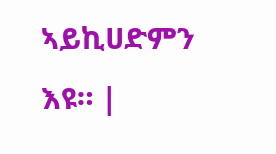ኣይኪሀድምን እዩ። |